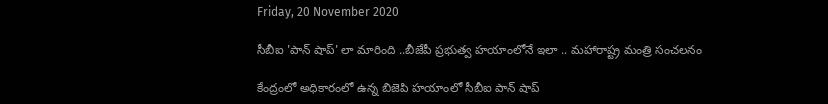Friday, 20 November 2020

సీబీఐ 'పాన్ షాప్' లా మారింది ..బీజేపీ ప్రభుత్వ హయాంలోనే ఇలా .. మహారాష్ట్ర మంత్రి సంచలనం

కేంద్రంలో అధికారంలో ఉన్న బిజెపి హయాంలో సీబీఐ పాన్ షాప్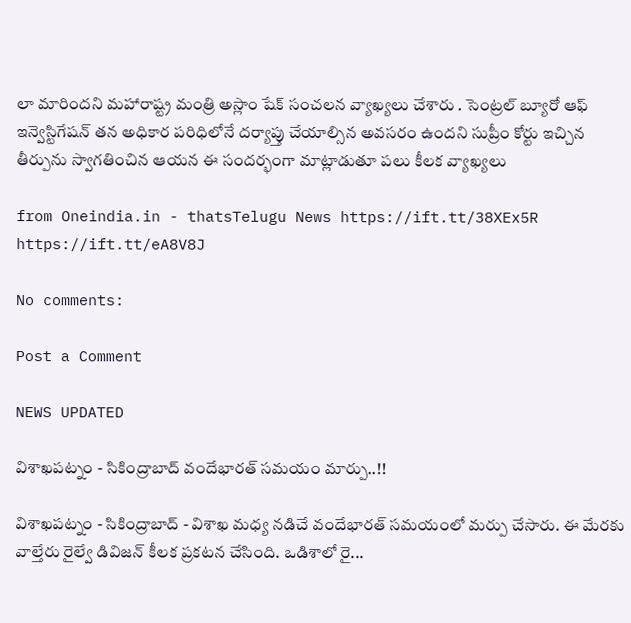లా మారిందని మహారాష్ట్ర మంత్రి అస్లాం షేక్ సంచలన వ్యాఖ్యలు చేశారు . సెంట్రల్ బ్యూరో ఆఫ్ ఇన్వెస్టిగేషన్ తన అధికార పరిధిలోనే దర్యాప్తు చేయాల్సిన అవసరం ఉందని సుప్రీం కోర్టు ఇచ్చిన తీర్పును స్వాగతించిన ఆయన ఈ సందర్భంగా మాట్లాడుతూ పలు కీలక వ్యాఖ్యలు

from Oneindia.in - thatsTelugu News https://ift.tt/38XEx5R
https://ift.tt/eA8V8J

No comments:

Post a Comment

NEWS UPDATED

విశాఖపట్నం - సికింద్రాబాద్ వందేభారత్ సమయం మార్పు..!!

విశాఖపట్నం - సికింద్రాబాద్ - విశాఖ మధ్య నడిచే వందేభారత్ సమయంలో మర్పు చేసారు. ఈ మేరకు వాల్తేరు రైల్వే డివిజన్ కీలక ప్రకటన చేసింది. ఒడిశాలో రై...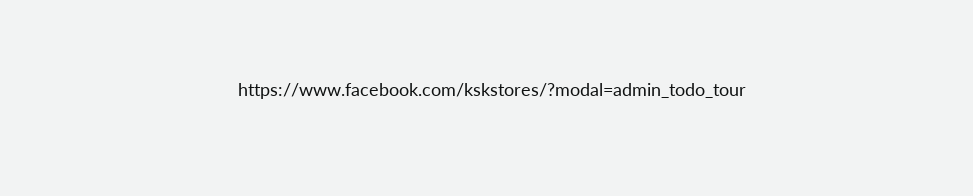https://www.facebook.com/kskstores/?modal=admin_todo_tour